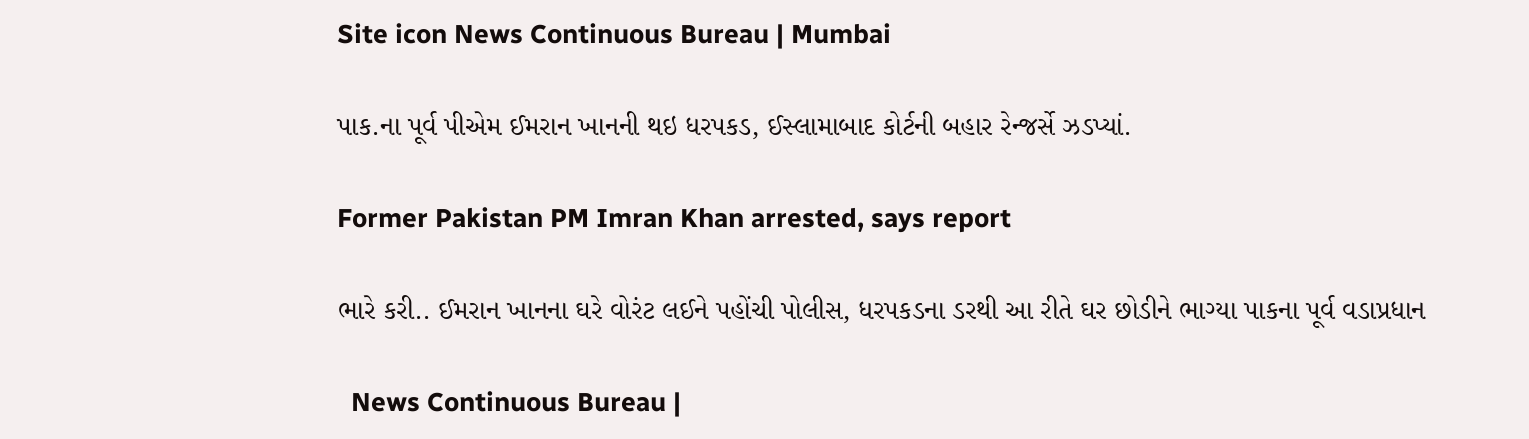Site icon News Continuous Bureau | Mumbai

પાક.ના પૂર્વ પીએમ ઈમરાન ખાનની થઇ ધરપકડ, ઈસ્લામાબાદ કોર્ટની બહાર રેન્જર્સે ઝડપ્યાં.

Former Pakistan PM Imran Khan arrested, says report

ભારે કરી.. ઈમરાન ખાનના ઘરે વોરંટ લઈને પહોંચી પોલીસ, ધરપકડના ડરથી આ રીતે ઘર છોડીને ભાગ્યા પાકના પૂર્વ વડાપ્રધાન

  News Continuous Bureau |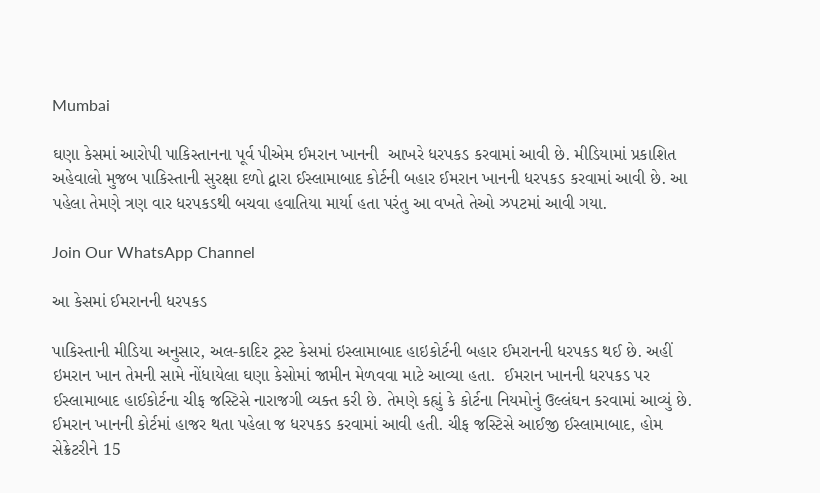Mumbai

ઘણા કેસમાં આરોપી પાકિસ્તાનના પૂર્વ પીએમ ઈમરાન ખાનની  આખરે ધરપકડ કરવામાં આવી છે. મીડિયામાં પ્રકાશિત અહેવાલો મુજબ પાકિસ્તાની સુરક્ષા દળો દ્વારા ઈસ્લામાબાદ કોર્ટની બહાર ઈમરાન ખાનની ધરપકડ કરવામાં આવી છે. આ પહેલા તેમણે ત્રણ વાર ધરપકડથી બચવા હવાતિયા માર્યા હતા પરંતુ આ વખતે તેઓ ઝપટમાં આવી ગયા.

Join Our WhatsApp Channel

આ કેસમાં ઈમરાનની ધરપકડ

પાકિસ્તાની મીડિયા અનુસાર, અલ-કાદિર ટ્રસ્ટ કેસમાં ઇસ્લામાબાદ હાઇકોર્ટની બહાર ઈમરાનની ધરપકડ થઈ છે. અહીં ઇમરાન ખાન તેમની સામે નોંધાયેલા ઘણા કેસોમાં જામીન મેળવવા માટે આવ્યા હતા.  ઈમરાન ખાનની ધરપકડ પર ઈસ્લામાબાદ હાઈકોર્ટના ચીફ જસ્ટિસે નારાજગી વ્યક્ત કરી છે. તેમણે કહ્યું કે કોર્ટના નિયમોનું ઉલ્લંઘન કરવામાં આવ્યું છે. ઈમરાન ખાનની કોર્ટમાં હાજર થતા પહેલા જ ધરપકડ કરવામાં આવી હતી. ચીફ જસ્ટિસે આઈજી ઈસ્લામાબાદ, હોમ સેક્રેટરીને 15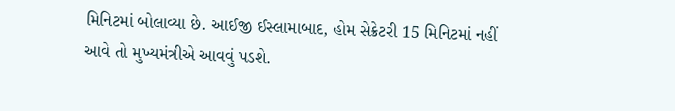મિનિટમાં બોલાવ્યા છે. આઈજી ઈસ્લામાબાદ, હોમ સેક્રેટરી 15 મિનિટમાં નહીં આવે તો મુખ્યમંત્રીએ આવવું પડશે.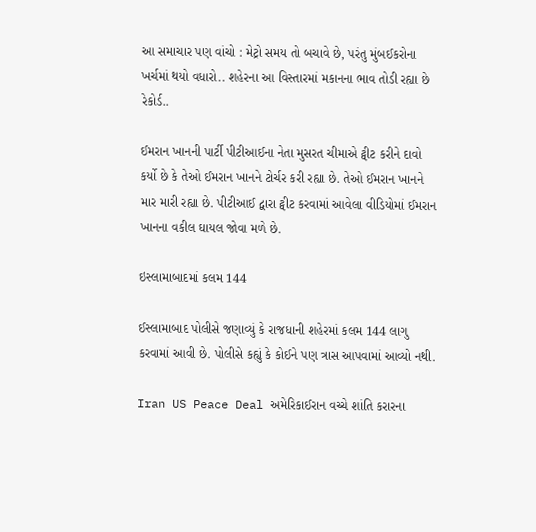આ સમાચાર પણ વાંચો : મેટ્રો સમય તો બચાવે છે, પરંતુ મુંબઈકરોના ખર્ચમાં થયો વધારો.. શહેરના આ વિસ્તારમાં મકાનના ભાવ તોડી રહ્યા છે રેકોર્ડ..

ઈમરાન ખાનની પાર્ટી પીટીઆઈના નેતા મુસરત ચીમાએ ટ્વીટ કરીને દાવો કર્યો છે કે તેઓ ઈમરાન ખાનને ટોર્ચર કરી રહ્યા છે. તેઓ ઈમરાન ખાનને માર મારી રહ્યા છે. પીટીઆઈ દ્વારા ટ્વીટ કરવામાં આવેલા વીડિયોમાં ઈમરાન ખાનના વકીલ ઘાયલ જોવા મળે છે.

ઇસ્લામાબાદમાં કલમ 144

ઈસ્લામાબાદ પોલીસે જણાવ્યું કે રાજધાની શહેરમાં કલમ 144 લાગુ કરવામાં આવી છે. પોલીસે કહ્યું કે કોઈને પણ ત્રાસ આપવામાં આવ્યો નથી.

Iran US Peace Deal અમેરિકાઈરાન વચ્ચે શાંતિ કરારના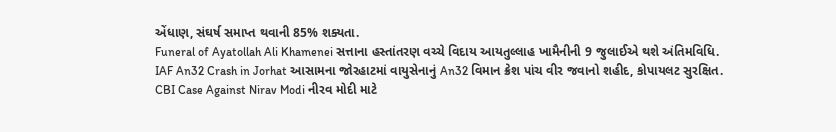એંધાણ, સંઘર્ષ સમાપ્ત થવાની 85% શક્યતા.
Funeral of Ayatollah Ali Khamenei સત્તાના હસ્તાંતરણ વચ્ચે વિદાય આયતુલ્લાહ ખામૈનીની 9 જુલાઈએ થશે અંતિમવિધિ.
IAF An32 Crash in Jorhat આસામના જોરહાટમાં વાયુસેનાનું An32 વિમાન ક્રેશ પાંચ વીર જવાનો શહીદ, કોપાયલટ સુરક્ષિત.
CBI Case Against Nirav Modi નીરવ મોદી માટે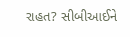રાહત? સીબીઆઈને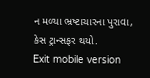ન મળ્યા ભ્રષ્ટાચારના પુરાવા, કેસ ટ્રાન્સફર થયો.
Exit mobile version